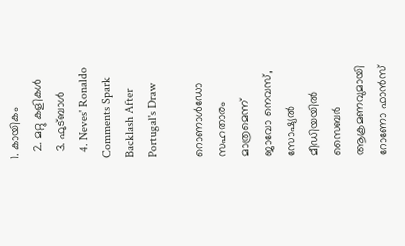1. കായികം
  2. മറ്റു കളികള്‍
  3. ഫുട്ബാള്‍
  4. Neves' Ronaldo Comments Spark Backlash After Portugal's Draw

റൊണാൾഡോ സഹതാരം മാത്രമെന്ന് ജാവോ നെവസ്, സോഷ്യൽ മീഡിയയിൽ സൈബർ ആക്രമണവുമായി റോണോ ഫാൻസ്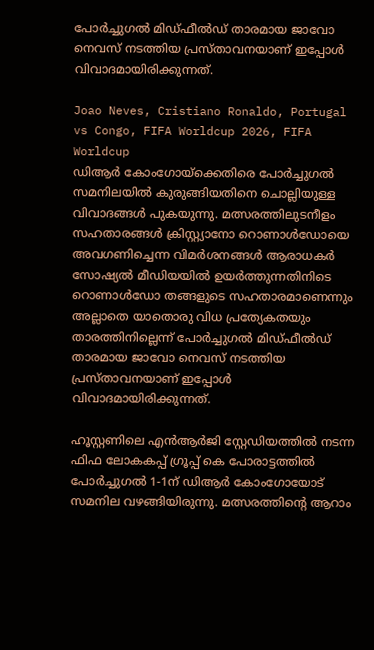പോര്‍ച്ചുഗല്‍ മിഡ്ഫീല്‍ഡ് താരമായ ജാവോ നെവസ് നടത്തിയ പ്രസ്താവനയാണ് ഇപ്പോള്‍ വിവാദമായിരിക്കുന്നത്.

Joao Neves, Cristiano Ronaldo, Portugal vs Congo, FIFA Worldcup 2026, FIFA Worldcup
ഡിആര്‍ കോംഗോയ്‌ക്കെതിരെ പോര്‍ച്ചുഗല്‍ സമനിലയില്‍ കുരുങ്ങിയതിനെ ചൊല്ലിയുള്ള വിവാദങ്ങള്‍ പുകയുന്നു. മത്സരത്തിലുടനീളം സഹതാരങ്ങള്‍ ക്രിസ്റ്റ്യാനോ റൊണാള്‍ഡോയെ അവഗണിച്ചെന്ന വിമര്‍ശനങ്ങള്‍ ആരാധകര്‍ സോഷ്യല്‍ മീഡിയയില്‍ ഉയര്‍ത്തുന്നതിനിടെ റൊണാള്‍ഡോ തങ്ങളുടെ സഹതാരമാണെന്നും അല്ലാതെ യാതൊരു വിധ പ്രത്യേകതയും താരത്തിനില്ലെന്ന് പോര്‍ച്ചുഗല്‍ മിഡ്ഫീല്‍ഡ് താരമായ ജാവോ നെവസ് നടത്തിയ പ്രസ്താവനയാണ് ഇപ്പോള്‍ വിവാദമായിരിക്കുന്നത്.

ഹൂസ്റ്റണിലെ എന്‍ആര്‍ജി സ്റ്റേഡിയത്തില്‍ നടന്ന ഫിഫ ലോകകപ്പ് ഗ്രൂപ്പ് കെ പോരാട്ടത്തില്‍ പോര്‍ച്ചുഗല്‍ 1-1ന് ഡിആര്‍ കോംഗോയോട് സമനില വഴങ്ങിയിരുന്നു. മത്സരത്തിന്റെ ആറാം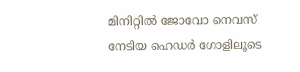മിനിറ്റില്‍ ജോവോ നെവസ് നേടിയ ഹെഡര്‍ ഗോളിലൂടെ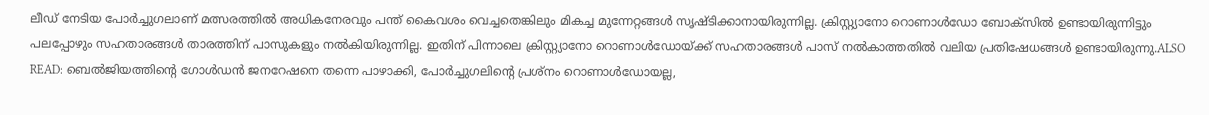ലീഡ് നേടിയ പോര്‍ച്ചുഗലാണ് മത്സരത്തില്‍ അധികനേരവും പന്ത് കൈവശം വെച്ചതെങ്കിലും മികച്ച മുന്നേറ്റങ്ങള്‍ സൃഷ്ടിക്കാനായിരുന്നില്ല. ക്രിസ്റ്റ്യാനോ റൊണാള്‍ഡോ ബോക്‌സില്‍ ഉണ്ടായിരുന്നിട്ടും പലപ്പോഴും സഹതാരങ്ങള്‍ താരത്തിന് പാസുകളും നല്‍കിയിരുന്നില്ല. ഇതിന് പിന്നാലെ ക്രിസ്റ്റ്യാനോ റൊണാള്‍ഡോയ്ക്ക് സഹതാരങ്ങള്‍ പാസ് നല്‍കാത്തതില്‍ വലിയ പ്രതിഷേധങ്ങള്‍ ഉണ്ടായിരുന്നു.ALSO READ: ബെല്‍ജിയത്തിന്റെ ഗോള്‍ഡന്‍ ജനറേഷനെ തന്നെ പാഴാക്കി, പോര്‍ച്ചുഗലിന്റെ പ്രശ്‌നം റൊണാള്‍ഡോയല്ല,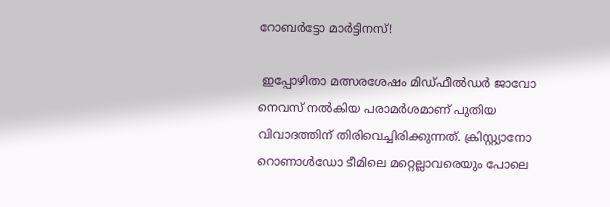റോബര്‍ട്ടോ മാര്‍ട്ടിനസ്!

 ഇപ്പോഴിതാ മത്സരശേഷം മിഡ്ഫീല്‍ഡര്‍ ജാവോ നെവസ് നല്‍കിയ പരാമര്‍ശമാണ് പുതിയ വിവാദത്തിന് തിരിവെച്ചിരിക്കുന്നത്. ക്രിസ്റ്റ്യാനോ റൊണാള്‍ഡോ ടീമിലെ മറ്റെല്ലാവരെയും പോലെ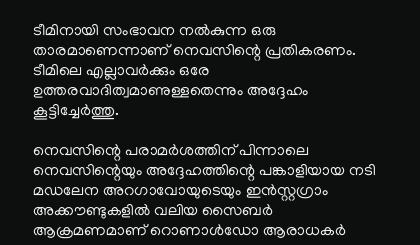ടീമിനായി സംഭാവന നല്‍കുന്ന ഒരു താരമാണെന്നാണ് നെവസിന്റെ പ്രതികരണം. ടീമിലെ എല്ലാവര്‍ക്കും ഒരേ ഉത്തരവാദിത്വമാണുള്ളതെന്നും അദ്ദേഹം കൂട്ടിച്ചേര്‍ത്തു.

നെവസിന്റെ പരാമര്‍ശത്തിന് പിന്നാലെ  നെവസിന്റെയും അദ്ദേഹത്തിന്റെ പങ്കാളിയായ നടി മഡലേന അറഗാവോയുടെയും ഇന്‍സ്റ്റഗ്രാം അക്കൗണ്ടുകളില്‍ വലിയ സൈബര്‍ ആക്രമണമാണ് റൊണാള്‍ഡോ ആരാധകര്‍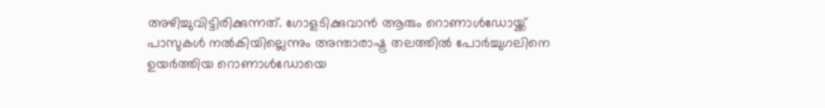അഴിച്ചുവിട്ടിരിക്കുന്നത്. ഗോളടിക്കുവാന്‍ ആരും റൊണാള്‍ഡോയ്ക്ക് പാസുകള്‍ നല്‍കിയില്ലെന്നും അന്താരാഷ്ട്ര തലത്തില്‍ പോര്‍ച്ചുഗലിനെ ഉയര്‍ത്തിയ റൊണാള്‍ഡോയെ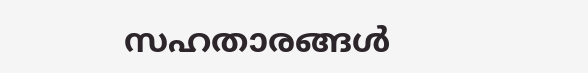സഹതാരങ്ങള്‍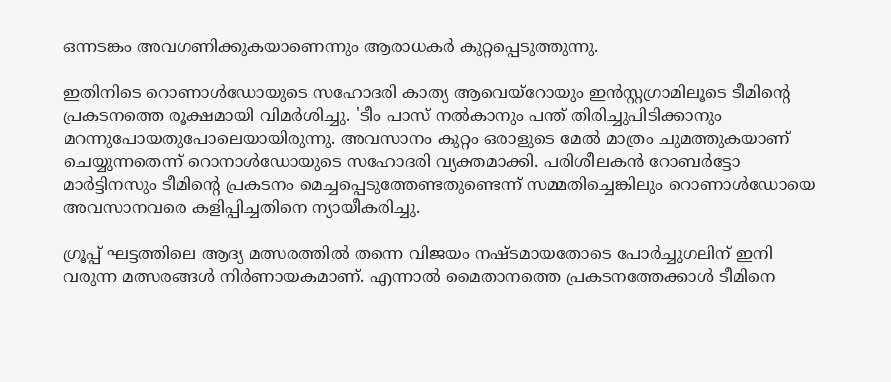ഒന്നടങ്കം അവഗണിക്കുകയാണെന്നും ആരാധകര്‍ കുറ്റപ്പെടുത്തുന്നു.

ഇതിനിടെ റൊണാള്‍ഡോയുടെ സഹോദരി കാത്യ ആവെയ്റോയും ഇന്‍സ്റ്റഗ്രാമിലൂടെ ടീമിന്റെ പ്രകടനത്തെ രൂക്ഷമായി വിമര്‍ശിച്ചു. 'ടീം പാസ് നല്‍കാനും പന്ത് തിരിച്ചുപിടിക്കാനും മറന്നുപോയതുപോലെയായിരുന്നു. അവസാനം കുറ്റം ഒരാളുടെ മേല്‍ മാത്രം ചുമത്തുകയാണ് ചെയ്യുന്നതെന്ന് റൊനാള്‍ഡോയുടെ സഹോദരി വ്യക്തമാക്കി. പരിശീലകന്‍ റോബര്‍ട്ടോ മാര്‍ട്ടിനസും ടീമിന്റെ പ്രകടനം മെച്ചപ്പെടുത്തേണ്ടതുണ്ടെന്ന് സമ്മതിച്ചെങ്കിലും റൊണാള്‍ഡോയെ അവസാനവരെ കളിപ്പിച്ചതിനെ ന്യായീകരിച്ചു.

ഗ്രൂപ്പ് ഘട്ടത്തിലെ ആദ്യ മത്സരത്തില്‍ തന്നെ വിജയം നഷ്ടമായതോടെ പോര്‍ച്ചുഗലിന് ഇനി വരുന്ന മത്സരങ്ങള്‍ നിര്‍ണായകമാണ്. എന്നാല്‍ മൈതാനത്തെ പ്രകടനത്തേക്കാള്‍ ടീമിനെ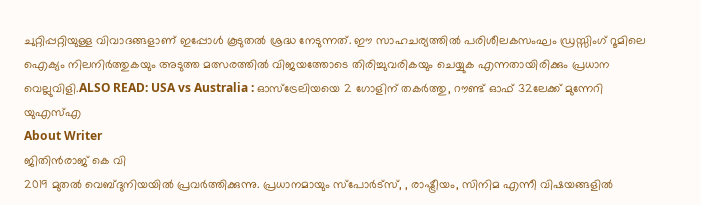ചുറ്റിപ്പറ്റിയുള്ള വിവാദങ്ങളാണ് ഇപ്പോള്‍ കൂടുതല്‍ ശ്രദ്ധ നേടുന്നത്. ഈ സാഹചര്യത്തില്‍ പരിശീലകസംഘം ഡ്രസ്സിംഗ് റൂമിലെ ഐക്യം നിലനിര്‍ത്തുകയും അടുത്ത മത്സരത്തില്‍ വിജയത്തോടെ തിരിച്ചുവരികയും ചെയ്യുക എന്നതായിരിക്കും പ്രധാന വെല്ലുവിളി.ALSO READ: USA vs Australia : ഓസ്ട്രേലിയയെ 2 ഗോളിന് തകർത്തു, റൗണ്ട് ഓഫ് 32ലേക്ക് മുന്നേറി യുഎസ്എ
About Writer
ജിതിൻരാജ് കെ വി
2019 മുതൽ വെബ്ദുനിയയിൽ പ്രവർത്തിക്കുന്നു. പ്രധാനമായും സ്പോർട്സ്, , രാഷ്ട്രീയം, സിനിമ എന്നീ വിഷയങ്ങളിൽ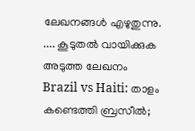ലേഖനങ്ങൾ എഴുതുന്നു.   .... കൂടുതല്‍ വായിക്കുക
അടുത്ത ലേഖനം
Brazil vs Haiti: താളം കണ്ടെത്തി ബ്രസീൽ;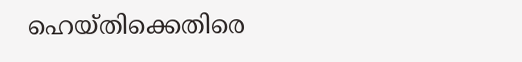ഹെയ്തിക്കെതിരെ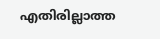എതിരില്ലാത്ത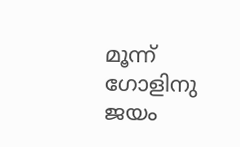മൂന്ന് ഗോളിനു ജയം